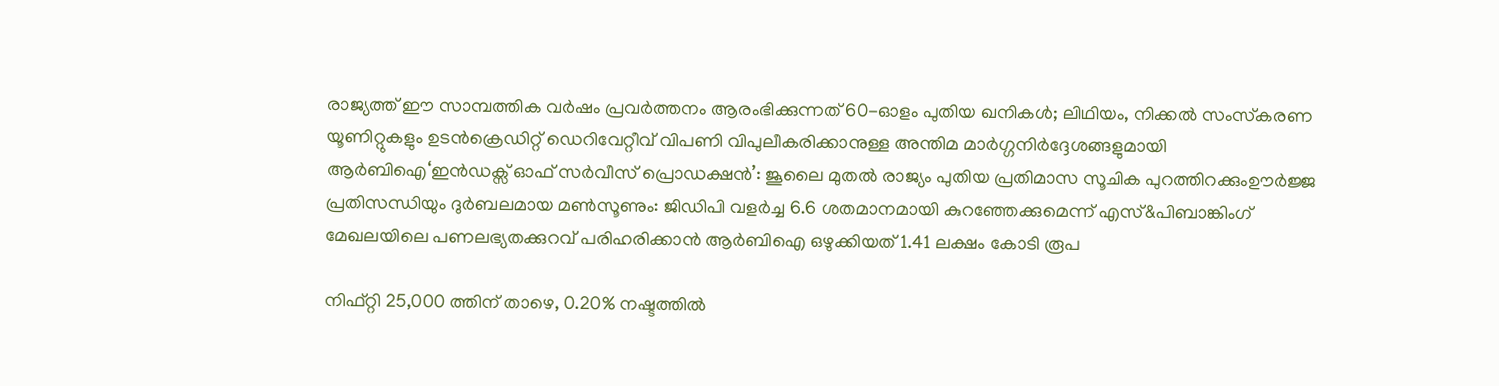രാജ്യത്ത് ഈ സാമ്പത്തിക വർഷം പ്രവർത്തനം ആരംഭിക്കുന്നത് 60-ഓളം പുതിയ ഖനികൾ; ലിഥിയം, നിക്കൽ സംസ്‌കരണ യൂണിറ്റുകളും ഉടൻക്രെഡിറ്റ് ഡെറിവേറ്റീവ് വിപണി വിപുലീകരിക്കാനുള്ള അന്തിമ മാർഗ്ഗനിർദ്ദേശങ്ങളുമായി ആർബിഐ‘ഇൻഡക്സ് ഓഫ് സർവീസ് പ്രൊഡക്ഷൻ’: ജൂലൈ മുതൽ രാജ്യം പുതിയ പ്രതിമാസ സൂചിക പുറത്തിറക്കുംഊർജ്ജ പ്രതിസന്ധിയും ദുർബലമായ മൺസൂണും: ജിഡിപി വളർച്ച 6.6 ശതമാനമായി കുറഞ്ഞേക്കുമെന്ന് എസ്&പിബാങ്കിംഗ് മേഖലയിലെ പണലഭ്യതക്കുറവ് പരിഹരിക്കാൻ ആർബിഐ ഒഴുക്കിയത് 1.41 ലക്ഷം കോടി രൂപ

നിഫ്റ്റി 25,000 ത്തിന് താഴെ, 0.20% നഷ്ടത്തില്‍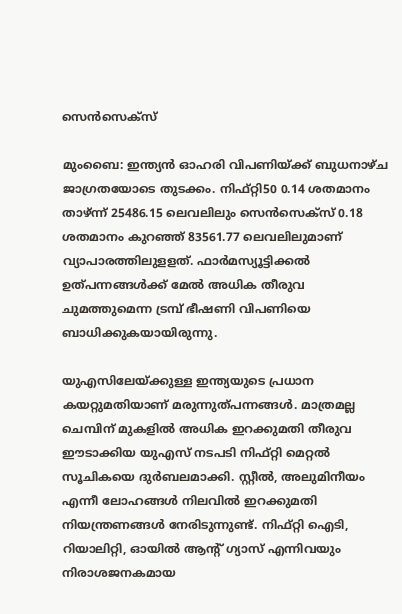സെന്‍സെക്‌സ്

മുംബൈ: ഇന്ത്യന്‍ ഓഹരി വിപണിയ്ക്ക് ബുധനാഴ്ച ജാഗ്രതയോടെ തുടക്കം. നിഫ്റ്റി50 0.14 ശതമാനം താഴ്ന്ന് 25486.15 ലെവലിലും സെന്‍സെക്‌സ് 0.18 ശതമാനം കുറഞ്ഞ് 83561.77 ലെവലിലുമാണ് വ്യാപാരത്തിലുളളത്. ഫാര്‍മസ്യൂട്ടിക്കല്‍ ഉത്പന്നങ്ങള്‍ക്ക് മേല്‍ അധിക തീരുവ ചുമത്തുമെന്ന ട്രമ്പ് ഭീഷണി വിപണിയെ ബാധിക്കുകയായിരുന്നു.

യുഎസിലേയ്ക്കുള്ള ഇന്ത്യയുടെ പ്രധാന കയറ്റുമതിയാണ് മരുന്നുത്പന്നങ്ങള്‍. മാത്രമല്ല ചെമ്പിന് മുകളില്‍ അധിക ഇറക്കുമതി തീരുവ ഈടാക്കിയ യുഎസ് നടപടി നിഫ്റ്റി മെറ്റല്‍ സൂചികയെ ദുര്‍ബലമാക്കി. സ്റ്റീല്‍, അലുമിനീയം എന്നീ ലോഹങ്ങള്‍ നിലവില്‍ ഇറക്കുമതി നിയന്ത്രണങ്ങള്‍ നേരിടുന്നുണ്ട്. നിഫ്റ്റി ഐടി, റിയാലിറ്റി, ഓയില്‍ ആന്റ് ഗ്യാസ് എന്നിവയും നിരാശജനകമായ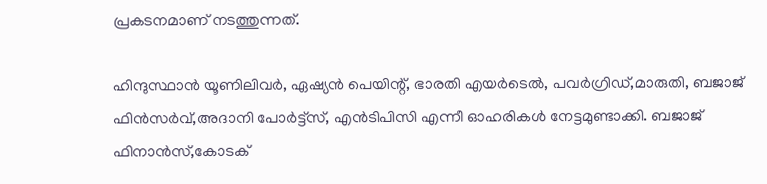പ്രകടനമാണ് നടത്തുന്നത്.

ഹിന്ദുസ്ഥാന്‍ യൂണിലിവര്‍, ഏഷ്യന്‍ പെയിന്റ്, ഭാരതി എയര്‍ടെല്‍, പവര്‍ഗ്രിഡ്,മാരുതി, ബജാജ് ഫിന്‍സര്‍വ്,അദാനി പോര്‍ട്ട്‌സ്, എന്‍ടിപിസി എന്നീ ഓഹരികള്‍ നേട്ടമുണ്ടാക്കി. ബജാജ് ഫിനാന്‍സ്,കോടക്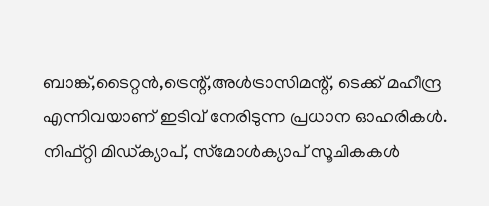ബാങ്ക്,ടൈറ്റന്‍,ട്രെന്റ്,അള്‍ട്രാസിമന്റ്, ടെക്ക് മഹീന്ദ്ര എന്നിവയാണ് ഇടിവ് നേരിടുന്ന പ്രധാന ഓഹരികള്‍. നിഫ്റ്റി മിഡ്ക്യാപ്, സ്‌മോള്‍ക്യാപ് സൂചികകള്‍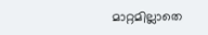മാറ്റമില്ലാതെ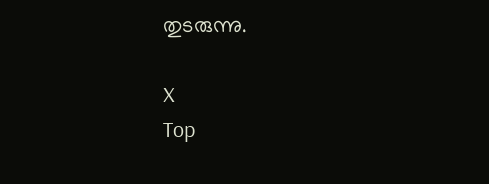തുടരുന്നു.

X
Top